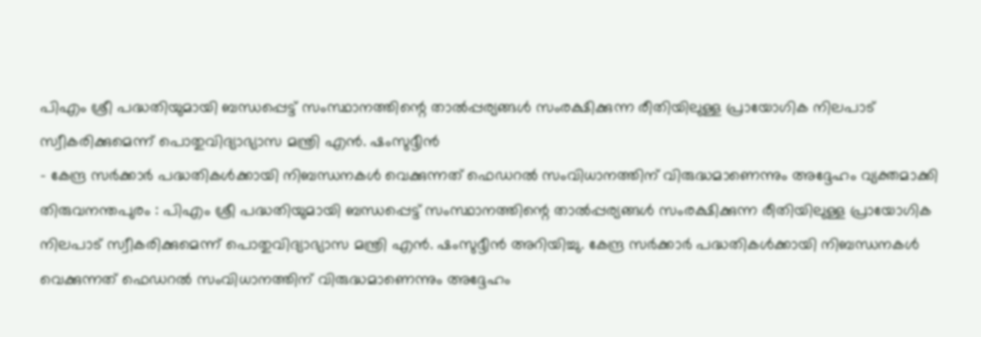പിഎം ശ്രീ പദ്ധതിയുമായി ബന്ധപ്പെട്ട് സംസ്ഥാനത്തിന്റെ താൽപ്പര്യങ്ങൾ സംരക്ഷിക്കുന്ന രീതിയിലുള്ള പ്രായോഗിക നിലപാട് സ്വീകരിക്കുമെന്ന് പൊതുവിദ്യാഭ്യാസ മന്ത്രി എൻ. ഷംസുദ്ദീൻ
- കേന്ദ്ര സർക്കാർ പദ്ധതികൾക്കായി നിബന്ധനകൾ വെക്കുന്നത് ഫെഡറൽ സംവിധാനത്തിന് വിരുദ്ധമാണെന്നും അദ്ദേഹം വ്യക്തമാക്കി
തിരുവനന്തപുരം : പിഎം ശ്രീ പദ്ധതിയുമായി ബന്ധപ്പെട്ട് സംസ്ഥാനത്തിന്റെ താൽപ്പര്യങ്ങൾ സംരക്ഷിക്കുന്ന രീതിയിലുള്ള പ്രായോഗിക നിലപാട് സ്വീകരിക്കുമെന്ന് പൊതുവിദ്യാഭ്യാസ മന്ത്രി എൻ. ഷംസുദ്ദീൻ അറിയിച്ചു. കേന്ദ്ര സർക്കാർ പദ്ധതികൾക്കായി നിബന്ധനകൾ വെക്കുന്നത് ഫെഡറൽ സംവിധാനത്തിന് വിരുദ്ധമാണെന്നും അദ്ദേഹം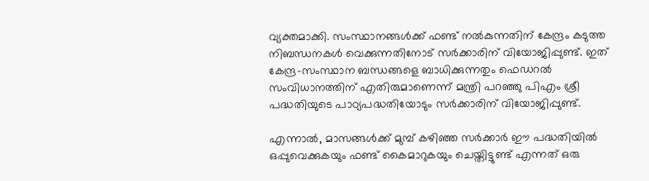വ്യക്തമാക്കി. സംസ്ഥാനങ്ങൾക്ക് ഫണ്ട് നൽകുന്നതിന് കേന്ദ്രം കടുത്ത നിബന്ധനകൾ വെക്കുന്നതിനോട് സർക്കാരിന് വിയോജിപ്പുണ്ട്. ഇത് കേന്ദ്ര-സംസ്ഥാന ബന്ധങ്ങളെ ബാധിക്കുന്നതും ഫെഡറൽ സംവിധാനത്തിന് എതിരുമാണെന്ന് മന്ത്രി പറഞ്ഞു പിഎം ശ്രീ പദ്ധതിയുടെ പാഠ്യപദ്ധതിയോടും സർക്കാരിന് വിയോജിപ്പുണ്ട്.

എന്നാൽ, മാസങ്ങൾക്ക് മുമ്പ് കഴിഞ്ഞ സർക്കാർ ഈ പദ്ധതിയിൽ ഒപ്പുവെക്കുകയും ഫണ്ട് കൈമാറുകയും ചെയ്തിട്ടുണ്ട് എന്നത് ഒരു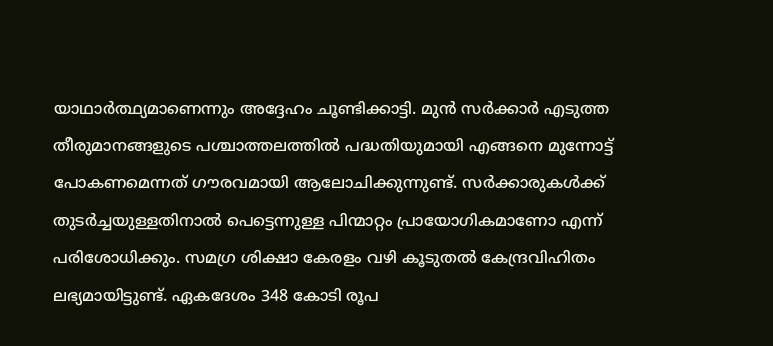യാഥാർത്ഥ്യമാണെന്നും അദ്ദേഹം ചൂണ്ടിക്കാട്ടി. മുൻ സർക്കാർ എടുത്ത തീരുമാനങ്ങളുടെ പശ്ചാത്തലത്തിൽ പദ്ധതിയുമായി എങ്ങനെ മുന്നോട്ട് പോകണമെന്നത് ഗൗരവമായി ആലോചിക്കുന്നുണ്ട്. സർക്കാരുകൾക്ക് തുടർച്ചയുള്ളതിനാൽ പെട്ടെന്നുള്ള പിന്മാറ്റം പ്രായോഗികമാണോ എന്ന് പരിശോധിക്കും. സമഗ്ര ശിക്ഷാ കേരളം വഴി കൂടുതൽ കേന്ദ്രവിഹിതം ലഭ്യമായിട്ടുണ്ട്. ഏകദേശം 348 കോടി രൂപ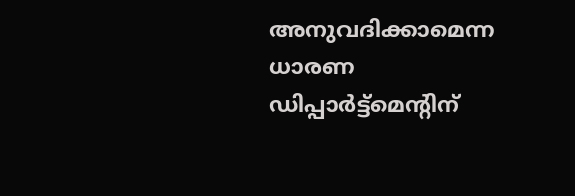അനുവദിക്കാമെന്ന ധാരണ ഡിപ്പാർട്ട്മെന്റിന്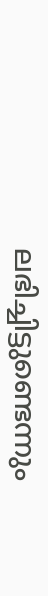ലഭിച്ചിട്ടുണ്ടെന്നും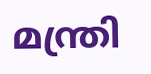മന്ത്രി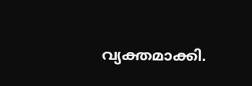വ്യക്തമാക്കി.